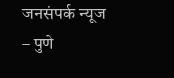जनसंपर्क न्यूज – पुणे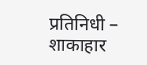प्रतिनिधी – शाकाहार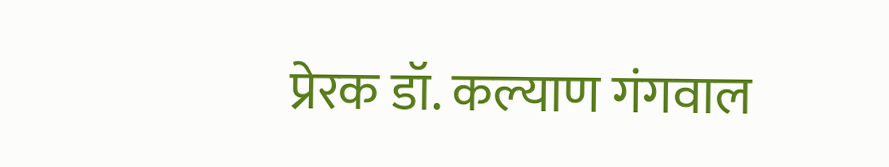प्रेरक डॉ. कल्याण गंगवाल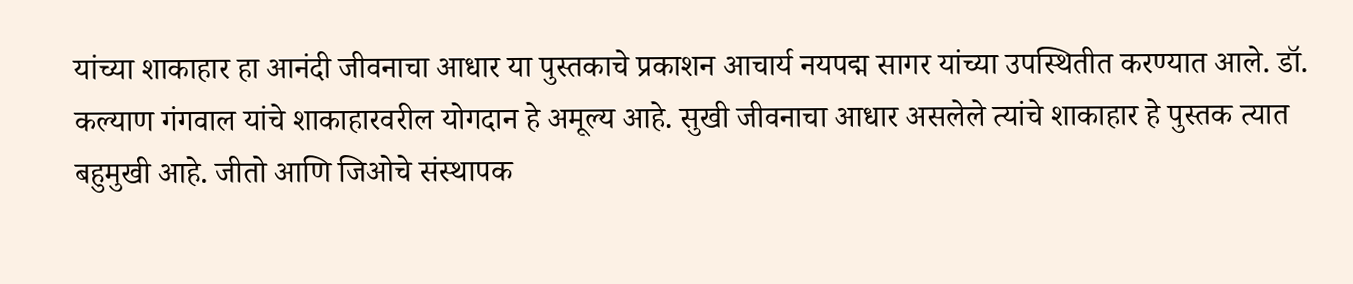यांच्या शाकाहार हा आनंदी जीवनाचा आधार या पुस्तकाचे प्रकाशन आचार्य नयपद्म सागर यांच्या उपस्थितीत करण्यात आले. डॉ. कल्याण गंगवाल यांचे शाकाहारवरील योगदान हे अमूल्य आहे. सुखी जीवनाचा आधार असलेले त्यांचे शाकाहार हे पुस्तक त्यात बहुमुखी आहे. जीतो आणि जिओचे संस्थापक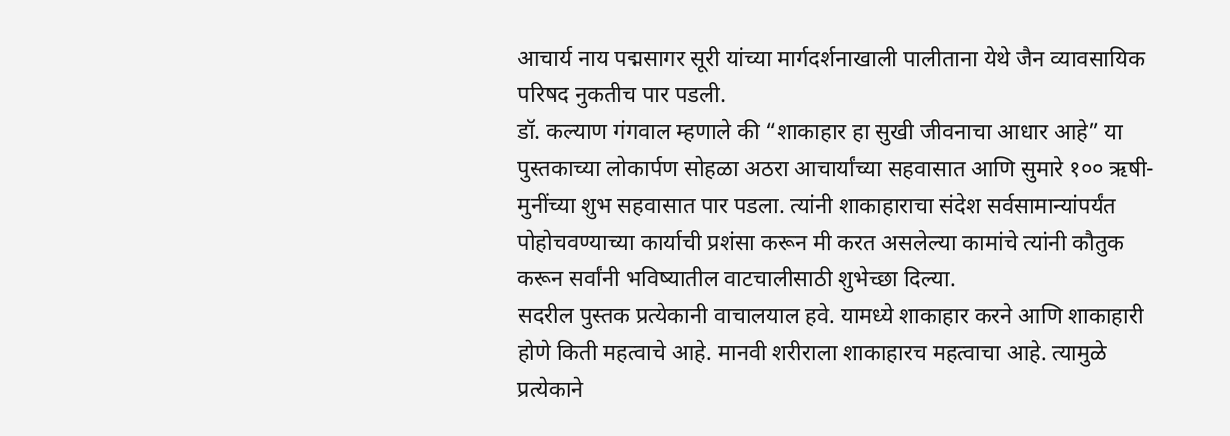आचार्य नाय पद्मसागर सूरी यांच्या मार्गदर्शनाखाली पालीताना येथे जैन व्यावसायिक परिषद नुकतीच पार पडली.
डॉ. कल्याण गंगवाल म्हणाले की “शाकाहार हा सुखी जीवनाचा आधार आहे” या पुस्तकाच्या लोकार्पण सोहळा अठरा आचार्यांच्या सहवासात आणि सुमारे १०० ऋषी-मुनींच्या शुभ सहवासात पार पडला. त्यांनी शाकाहाराचा संदेश सर्वसामान्यांपर्यंत पोहोचवण्याच्या कार्याची प्रशंसा करून मी करत असलेल्या कामांचे त्यांनी कौतुक करून सर्वांनी भविष्यातील वाटचालीसाठी शुभेच्छा दिल्या.
सदरील पुस्तक प्रत्येकानी वाचालयाल हवे. यामध्ये शाकाहार करने आणि शाकाहारी होणे किती महत्वाचे आहे. मानवी शरीराला शाकाहारच महत्वाचा आहे. त्यामुळे प्रत्येकाने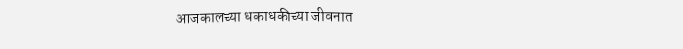आजकालच्या धकाधकीच्या जीवनात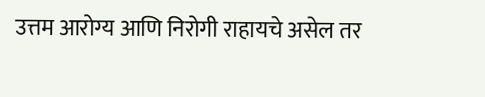उत्तम आरोग्य आणि निरोगी राहायचे असेल तर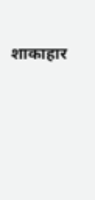शाकाहार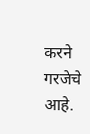करने गरजेचे आहे.